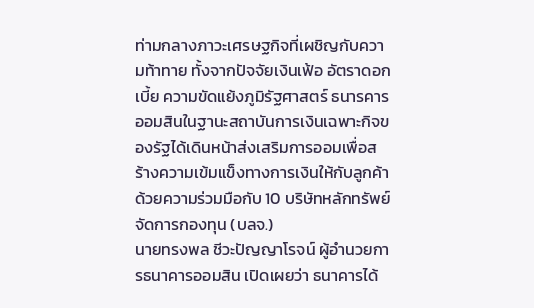ท่ามกลางภาวะเศรษฐกิจที่เผชิญกับความท้าทาย ทั้งจากปัจจัยเงินเฟ้อ อัตราดอกเบี้ย ความขัดแย้งภูมิรัฐศาสตร์ ธนารคารออมสินในฐานะสถาบันการเงินเฉพาะกิจของรัฐได้เดินหน้าส่งเสริมการออมเพื่อสร้างความเข้มแข็งทางการเงินให้กับลูกค้าด้วยความร่วมมือกับ 10 บริษัทหลักทรัพย์จัดการกองทุน (บลจ.)
นายทรงพล ชีวะปัญญาโรจน์ ผู้อำนวยการธนาคารออมสิน เปิดเผยว่า ธนาคารได้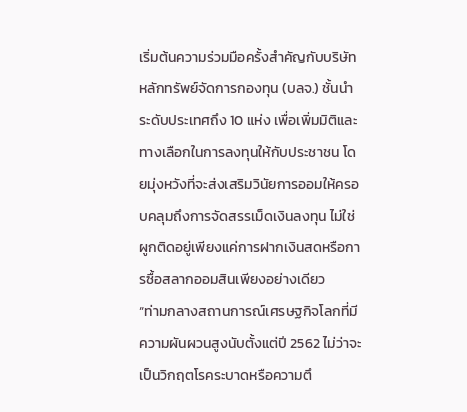เริ่มต้นความร่วมมือครั้งสำคัญกับบริษัทหลักทรัพย์จัดการกองทุน (บลจ.) ชั้นนำระดับประเทศถึง 10 แห่ง เพื่อเพิ่มมิติและทางเลือกในการลงทุนให้กับประชาชน โดยมุ่งหวังที่จะส่งเสริมวินัยการออมให้ครอบคลุมถึงการจัดสรรเม็ดเงินลงทุน ไม่ใช่ผูกติดอยู่เพียงแค่การฝากเงินสดหรือการซื้อสลากออมสินเพียงอย่างเดียว
“ท่ามกลางสถานการณ์เศรษฐกิจโลกที่มีความผันผวนสูงนับตั้งแต่ปี 2562 ไม่ว่าจะเป็นวิกฤตโรคระบาดหรือความตึ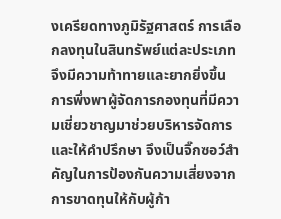งเครียดทางภูมิรัฐศาสตร์ การเลือกลงทุนในสินทรัพย์แต่ละประเภทจึงมีความท้าทายและยากยิ่งขึ้น การพึ่งพาผู้จัดการกองทุนที่มีความเชี่ยวชาญมาช่วยบริหารจัดการและให้คำปรึกษา จึงเป็นจิ๊กซอว์สำคัญในการป้องกันความเสี่ยงจากการขาดทุนให้กับผู้ก้า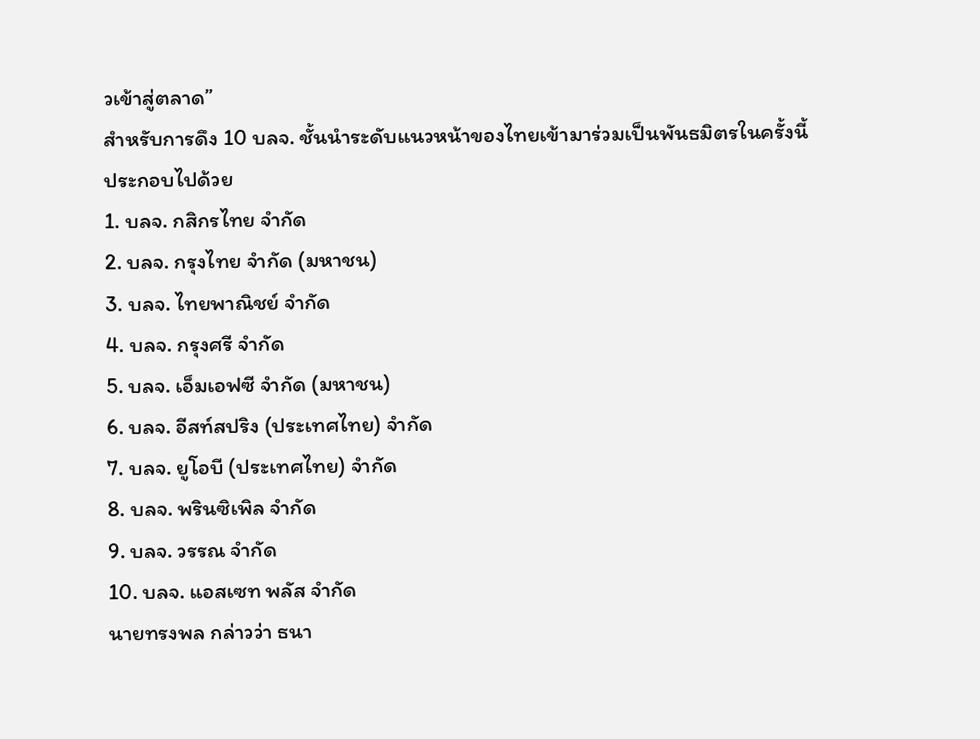วเข้าสู่ตลาด”
สำหรับการดึง 10 บลจ. ชั้นนำระดับแนวหน้าของไทยเข้ามาร่วมเป็นพันธมิตรในครั้งนี้ ประกอบไปด้วย
1. บลจ. กสิกรไทย จำกัด
2. บลจ. กรุงไทย จำกัด (มหาชน)
3. บลจ. ไทยพาณิชย์ จำกัด
4. บลจ. กรุงศรี จำกัด
5. บลจ. เอ็มเอฟซี จำกัด (มหาชน)
6. บลจ. อีสท์สปริง (ประเทศไทย) จำกัด
7. บลจ. ยูโอบี (ประเทศไทย) จำกัด
8. บลจ. พรินซิเพิล จำกัด
9. บลจ. วรรณ จำกัด
10. บลจ. แอสเซท พลัส จำกัด
นายทรงพล กล่าวว่า ธนา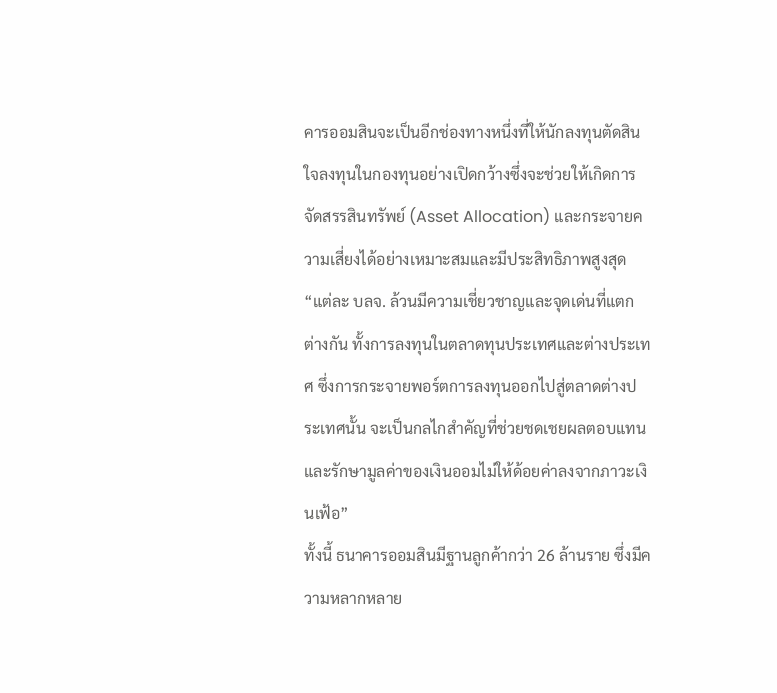คารออมสินจะเป็นอีกช่องทางหนึ่งที่ให้นักลงทุนตัดสินใจลงทุนในกองทุนอย่างเปิดกว้างซึ่งจะช่วยให้เกิดการจัดสรรสินทรัพย์ (Asset Allocation) และกระจายความเสี่ยงได้อย่างเหมาะสมและมีประสิทธิภาพสูงสุด
“แต่ละ บลจ. ล้วนมีความเชี่ยวชาญและจุดเด่นที่แตกต่างกัน ทั้งการลงทุนในตลาดทุนประเทศและต่างประเทศ ซึ่งการกระจายพอร์ตการลงทุนออกไปสู่ตลาดต่างประเทศนั้น จะเป็นกลไกสำคัญที่ช่วยชดเชยผลตอบแทน และรักษามูลค่าของเงินออมไม่ให้ด้อยค่าลงจากภาวะเงินเฟ้อ”
ทั้งนี้ ธนาคารออมสินมีฐานลูกค้ากว่า 26 ล้านราย ซึ่งมีความหลากหลาย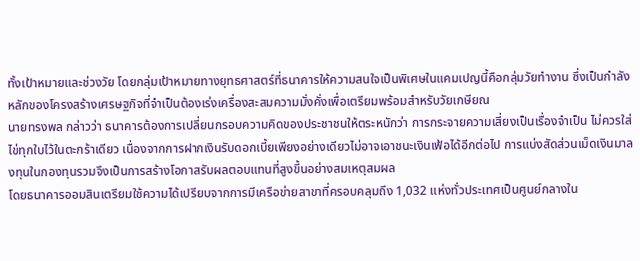ทั้งเป้าหมายและช่วงวัย โดยกลุ่มเป้าหมายทางยุทธศาสตร์ที่ธนาคารให้ความสนใจเป็นพิเศษในแคมเปญนี้คือกลุ่มวัยทำงาน ซึ่งเป็นกำลังหลักของโครงสร้างเศรษฐกิจที่จำเป็นต้องเร่งเครื่องสะสมความมั่งคั่งเพื่อเตรียมพร้อมสำหรับวัยเกษียณ
นายทรงพล กล่าวว่า ธนาคารต้องการเปลี่ยนกรอบความคิดของประชาชนให้ตระหนักว่า การกระจายความเสี่ยงเป็นเรื่องจำเป็น ไม่ควรใส่ไข่ทุกใบไว้ในตะกร้าเดียว เนื่องจากการฝากเงินรับดอกเบี้ยเพียงอย่างเดียวไม่อาจเอาชนะเงินเฟ้อได้อีกต่อไป การแบ่งสัดส่วนเม็ดเงินมาลงทุนในกองทุนรวมจึงเป็นการสร้างโอกาสรับผลตอบแทนที่สูงขึ้นอย่างสมเหตุสมผล
โดยธนาคารออมสินเตรียมใช้ความได้เปรียบจากการมีเครือข่ายสาขาที่ครอบคลุมถึง 1,032 แห่งทั่วประเทศเป็นศูนย์กลางใน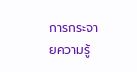การกระจายความรู้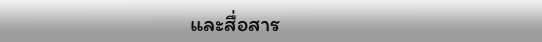และสื่อสาร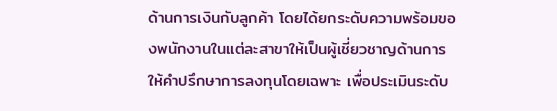ด้านการเงินกับลูกค้า โดยได้ยกระดับความพร้อมของพนักงานในแต่ละสาขาให้เป็นผู้เชี่ยวชาญด้านการให้คำปรึกษาการลงทุนโดยเฉพาะ เพื่อประเมินระดับ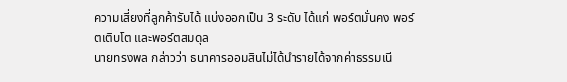ความเสี่ยงที่ลูกค้ารับได้ แบ่งออกเป็น 3 ระดับ ได้แก่ พอร์ตมั่นคง พอร์ตเติบโต และพอร์ตสมดุล
นายทรงพล กล่าวว่า ธนาคารออมสินไม่ได้นำรายได้จากค่าธรรมเนี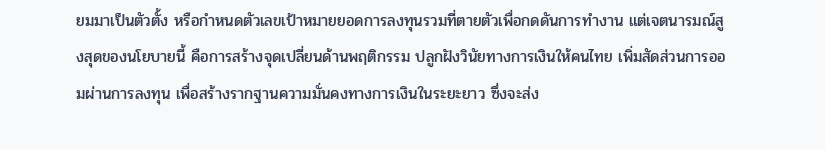ยมมาเป็นตัวตั้ง หรือกำหนดตัวเลขเป้าหมายยอดการลงทุนรวมที่ตายตัวเพื่อกดดันการทำงาน แต่เจตนารมณ์สูงสุดของนโยบายนี้ คือการสร้างจุดเปลี่ยนด้านพฤติกรรม ปลูกฝังวินัยทางการเงินให้คนไทย เพิ่มสัดส่วนการออมผ่านการลงทุน เพื่อสร้างรากฐานความมั่นคงทางการเงินในระยะยาว ซึ่งจะส่ง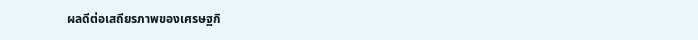ผลดีต่อเสถียรภาพของเศรษฐกิ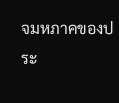จมหภาคของประ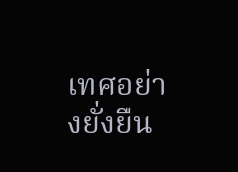เทศอย่างยั่งยืน